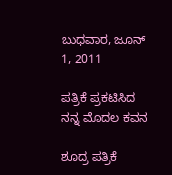ಬುಧವಾರ, ಜೂನ್ 1, 2011

ಪತ್ರಿಕೆ ಪ್ರಕಟಿಸಿದ ನನ್ನ ಮೊದಲ ಕವನ

ಶೂದ್ರ ಪತ್ರಿಕೆ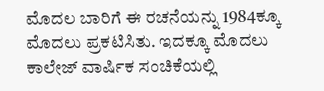ಮೊದಲ ಬಾರಿಗೆ ಈ ರಚನೆಯನ್ನು 1984ಕ್ಕೂ ಮೊದಲು ಪ್ರಕಟಿಸಿತು. ಇದಕ್ಕೂ ಮೊದಲು ಕಾಲೇಜ್ ವಾರ್ಷಿಕ ಸಂಚಿಕೆಯಲ್ಲಿ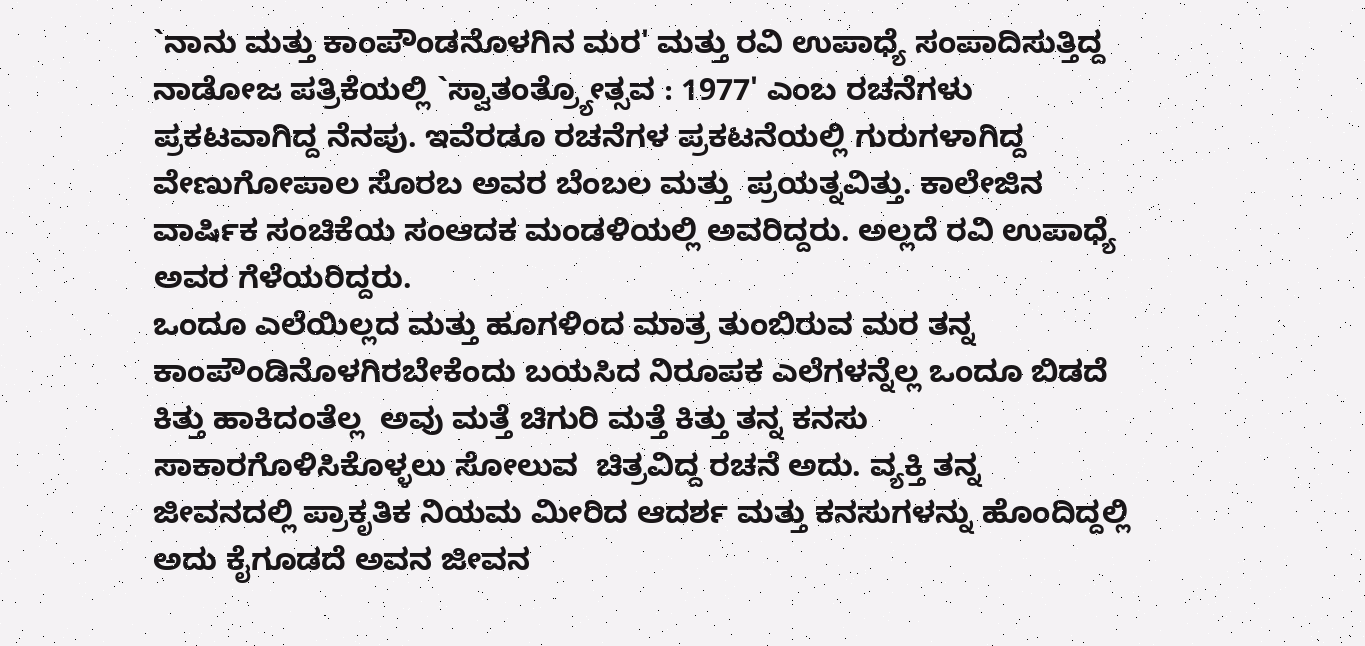`ನಾನು ಮತ್ತು ಕಾಂಪೌಂಡನೊಳಗಿನ ಮರ' ಮತ್ತು ರವಿ ಉಪಾಧ್ಯೆ ಸಂಪಾದಿಸುತ್ತಿದ್ದ ನಾಡೋಜ ಪತ್ರಿಕೆಯಲ್ಲಿ `ಸ್ವಾತಂತ್ರ್ಯೋತ್ಸವ : 1977' ಎಂಬ ರಚನೆಗಳು ಪ್ರಕಟವಾಗಿದ್ದ ನೆನಪು. ಇವೆರಡೂ ರಚನೆಗಳ ಪ್ರಕಟನೆಯಲ್ಲಿ ಗುರುಗಳಾಗಿದ್ದ ವೇಣುಗೋಪಾಲ ಸೊರಬ ಅವರ ಬೆಂಬಲ ಮತ್ತು  ಪ್ರಯತ್ನವಿತ್ತು. ಕಾಲೇಜಿನ ವಾರ್ಷಿಕ ಸಂಚಿಕೆಯ ಸಂಆದಕ ಮಂಡಳಿಯಲ್ಲಿ ಅವರಿದ್ದರು. ಅಲ್ಲದೆ ರವಿ ಉಪಾಧ್ಯೆ ಅವರ ಗೆಳೆಯರಿದ್ದರು.
ಒಂದೂ ಎಲೆಯಿಲ್ಲದ ಮತ್ತು ಹೂಗಳಿಂದ ಮಾತ್ರ ತುಂಬಿರುವ ಮರ ತನ್ನ ಕಾಂಪೌಂಡಿನೊಳಗಿರಬೇಕೆಂದು ಬಯಸಿದ ನಿರೂಪಕ ಎಲೆಗಳನ್ನೆಲ್ಲ ಒಂದೂ ಬಿಡದೆ ಕಿತ್ತು ಹಾಕಿದಂತೆಲ್ಲ  ಅವು ಮತ್ತೆ ಚಿಗುರಿ ಮತ್ತೆ ಕಿತ್ತು ತನ್ನ ಕನಸು ಸಾಕಾರಗೊಳಿಸಿಕೊಳ್ಳಲು ಸೋಲುವ  ಚಿತ್ರವಿದ್ದ ರಚನೆ ಅದು. ವ್ಯಕ್ತಿ ತನ್ನ ಜೀವನದಲ್ಲಿ ಪ್ರಾಕೃತಿಕ ನಿಯಮ ಮೀರಿದ ಆದರ್ಶ ಮತ್ತು ಕನಸುಗಳನ್ನು ಹೊಂದಿದ್ದಲ್ಲಿ ಅದು ಕೈಗೂಡದೆ ಅವನ ಜೀವನ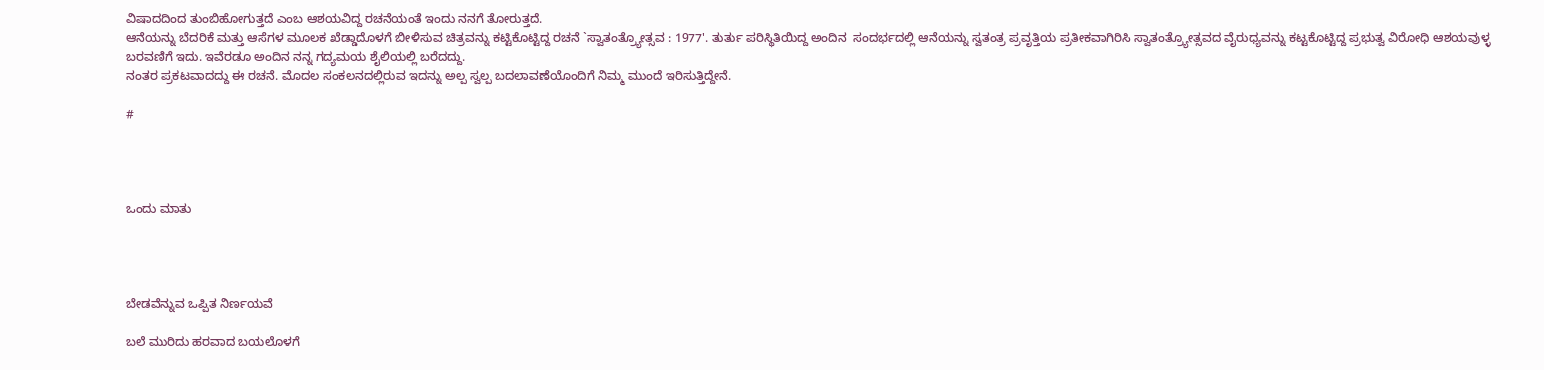ವಿಷಾದದಿಂದ ತುಂಬಿಹೋಗುತ್ತದೆ ಎಂಬ ಆಶಯವಿದ್ದ ರಚನೆಯಂತೆ ಇಂದು ನನಗೆ ತೋರುತ್ತದೆ.
ಆನೆಯನ್ನು ಬೆದರಿಕೆ ಮತ್ತು ಆಸೆಗಳ ಮೂಲಕ ಖೆಡ್ಡಾದೊಳಗೆ ಬೀಳಿಸುವ ಚಿತ್ರವನ್ನು ಕಟ್ಟಿಕೊಟ್ಟಿದ್ದ ರಚನೆ `ಸ್ವಾತಂತ್ರ್ಯೋತ್ಸವ : 1977'. ತುರ್ತು ಪರಿಸ್ಥಿತಿಯಿದ್ದ ಅಂದಿನ  ಸಂದರ್ಭದಲ್ಲಿ ಆನೆಯನ್ನು ಸ್ವತಂತ್ರ ಪ್ರವೃತ್ತಿಯ ಪ್ರತೀಕವಾಗಿರಿಸಿ ಸ್ವಾತಂತ್ರ್ಯೋತ್ಸವದ ವೈರುಧ್ಯವನ್ನು ಕಟ್ಟಕೊಟ್ಟಿದ್ದ ಪ್ರಭುತ್ವ ವಿರೋಧಿ ಆಶಯವುಳ್ಳ ಬರವಣಿಗೆ ಇದು. ಇವೆರಡೂ ಅಂದಿನ ನನ್ನ ಗದ್ಯಮಯ ಶೈಲಿಯಲ್ಲಿ ಬರೆದದ್ದು.
ನಂತರ ಪ್ರಕಟವಾದದ್ದು ಈ ರಚನೆ. ಮೊದಲ ಸಂಕಲನದಲ್ಲಿರುವ ಇದನ್ನು ಅಲ್ಪ ಸ್ವಲ್ಪ ಬದಲಾವಣೆಯೊಂದಿಗೆ ನಿಮ್ಮ ಮುಂದೆ ಇರಿಸುತ್ತಿದ್ದೇನೆ.

#




ಒಂದು ಮಾತು




ಬೇಡವೆನ್ನುವ ಒಪ್ಪಿತ ನಿರ್ಣಯವೆ

ಬಲೆ ಮುರಿದು ಹರವಾದ ಬಯಲೊಳಗೆ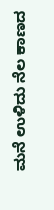ಮನೆ ಉಳಿದು ನೆಲ ಕಾಣದ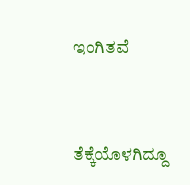ಇಂಗಿತವೆ


ತೆಕ್ಕೆಯೊಳಗಿದ್ದೂ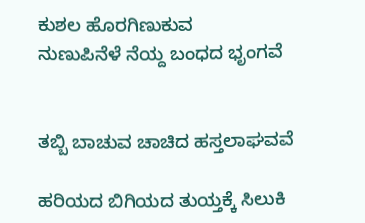ಕುಶಲ ಹೊರಗಿಣುಕುವ
ನುಣುಪಿನೆಳೆ ನೆಯ್ದ ಬಂಧದ ಭೃಂಗವೆ


ತಬ್ಬಿ ಬಾಚುವ ಚಾಚಿದ ಹಸ್ತಲಾಘವವೆ

ಹರಿಯದ ಬಿಗಿಯದ ತುಯ್ತಕ್ಕೆ ಸಿಲುಕಿ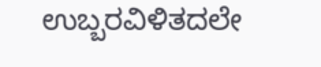ಉಬ್ಬರವಿಳಿತದಲೇ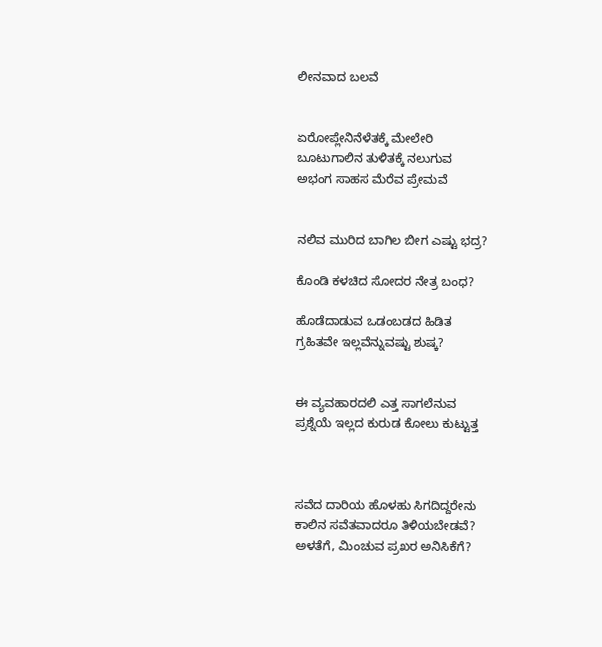ಲೀನವಾದ ಬಲವೆ


ಏರೋಪ್ಲೇನಿನೆಳೆತಕ್ಕೆ ಮೇಲೇರಿ
ಬೂಟುಗಾಲಿನ ತುಳಿತಕ್ಕೆ ನಲುಗುವ
ಅಭಂಗ ಸಾಹಸ ಮೆರೆವ ಪ್ರೇಮವೆ


ನಲಿವ ಮುರಿದ ಬಾಗಿಲ ಬೀಗ ಎಷ್ಟು ಭದ್ರ?

ಕೊಂಡಿ ಕಳಚಿದ ಸೋದರ ನೇತ್ರ ಬಂಧ?

ಹೊಡೆದಾಡುವ ಒಡಂಬಡದ ಹಿಡಿತ
ಗ್ರಹಿತವೇ ಇಲ್ಲವೆನ್ನುವಷ್ಟು ಶುಷ್ಕ?


ಈ ವ್ಯವಹಾರದಲಿ ಎತ್ತ ಸಾಗಲೆನುವ
ಪ್ರಶ್ನೆಯೆ ಇಲ್ಲದ ಕುರುಡ ಕೋಲು ಕುಟ್ಟುತ್ತ



ಸವೆದ ದಾರಿಯ ಹೊಳಹು ಸಿಗದಿದ್ದರೇನು
ಕಾಲಿನ ಸವೆತವಾದರೂ ತಿಳಿಯಬೇಡವೆ?
ಅಳತೆಗೆ, ಮಿಂಚುವ ಪ್ರಖರ ಅನಿಸಿಕೆಗೆ?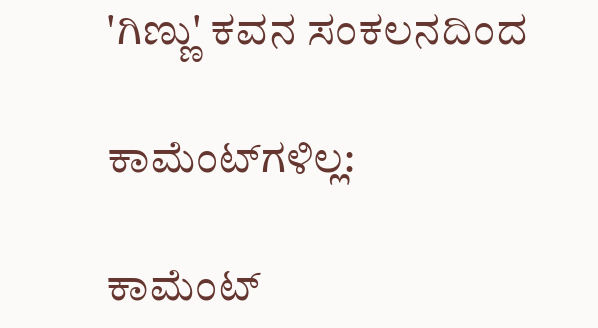'ಗಿಣ್ಣು' ಕವನ ಸಂಕಲನದಿಂದ

ಕಾಮೆಂಟ್‌ಗಳಿಲ್ಲ:

ಕಾಮೆಂಟ್‌‌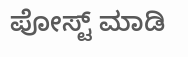ಪೋಸ್ಟ್‌ ಮಾಡಿ